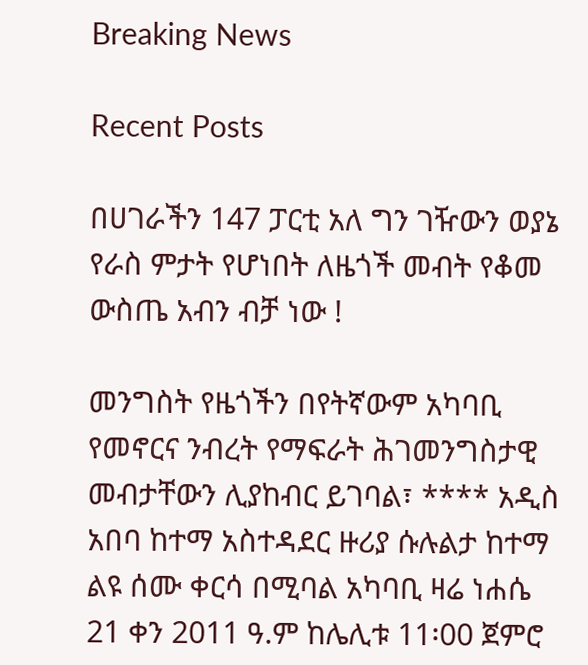Breaking News

Recent Posts

በሀገራችን 147 ፓርቲ አለ ግን ገዥውን ወያኔ የራስ ምታት የሆነበት ለዜጎች መብት የቆመ ውስጤ አብን ብቻ ነው !

መንግስት የዜጎችን በየትኛውም አካባቢ የመኖርና ንብረት የማፍራት ሕገመንግስታዊ መብታቸውን ሊያከብር ይገባል፣ **** አዲስ አበባ ከተማ አስተዳደር ዙሪያ ሱሉልታ ከተማ ልዩ ሰሙ ቀርሳ በሚባል አካባቢ ዛሬ ነሐሴ 21 ቀን 2011 ዓ.ም ከሌሊቱ 11፡00 ጀምሮ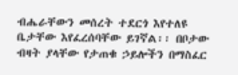ብሔራቸውን መሰረት ተደርጎ እየተለዩ ቤታቸው እየፈረሰባቸው ይገኛል፡፡ በቦታው ብዛት ያላቸው የታጠቁ ኃይሎችን በማስፈር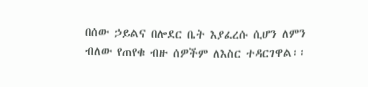በሰው ኃይልና በሎደር ቤት እያፈረሱ ሲሆን ለምን ብለው የጠየቁ ብዙ ሰዎችም ለእስር ተዳርገዋል፡፡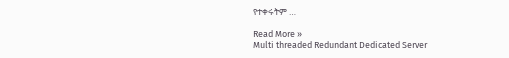የተቀሩትም …

Read More »
Multi threaded Redundant Dedicated Server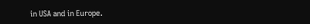in USA and in Europe.